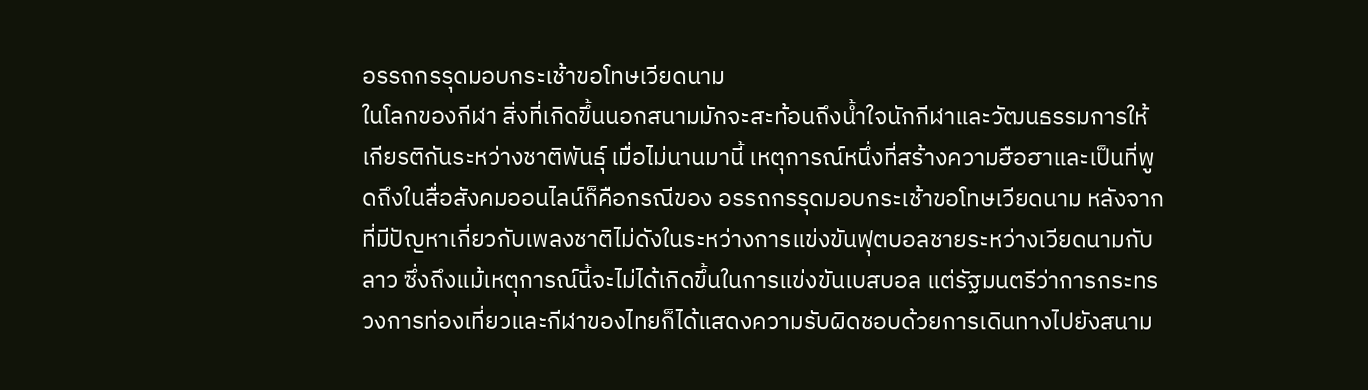อรรถกรรุดมอบกระเช้าขอโทษเวียดนาม
ในโลกของกีฬา สิ่งที่เกิดขึ้นนอกสนามมักจะสะท้อนถึงน้ำใจนักกีฬาและวัฒนธรรมการให้เกียรติกันระหว่างชาติพันธุ์ เมื่อไม่นานมานี้ เหตุการณ์หนึ่งที่สร้างความฮือฮาและเป็นที่พูดถึงในสื่อสังคมออนไลน์ก็คือกรณีของ อรรถกรรุดมอบกระเช้าขอโทษเวียดนาม หลังจากที่มีปัญหาเกี่ยวกับเพลงชาติไม่ดังในระหว่างการแข่งขันฟุตบอลชายระหว่างเวียดนามกับลาว ซึ่งถึงแม้เหตุการณ์นี้จะไม่ได้เกิดขึ้นในการแข่งขันเบสบอล แต่รัฐมนตรีว่าการกระทรวงการท่องเที่ยวและกีฬาของไทยก็ได้แสดงความรับผิดชอบด้วยการเดินทางไปยังสนาม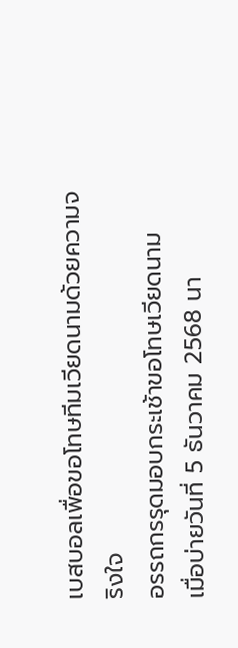เบสบอลเพื่อขอโทษทีมเวียดนามด้วยความจริงใจ
อรรถกรรุดมอบกระเช้าขอโทษเวียดนาม
เมื่อบ่ายวันที่ 5 ธันวาคม 2568 นา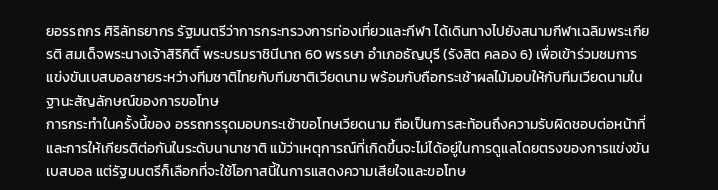ยอรรถกร ศิริลัทธยากร รัฐมนตรีว่าการกระทรวงการท่องเที่ยวและกีฬา ได้เดินทางไปยังสนามกีฬาเฉลิมพระเกียรติ สมเด็จพระนางเจ้าสิริกิติ์ พระบรมราชินีนาถ 60 พรรษา อำเภอธัญบุรี (รังสิต คลอง 6) เพื่อเข้าร่วมชมการแข่งขันเบสบอลชายระหว่างทีมชาติไทยกับทีมชาติเวียดนาม พร้อมกับถือกระเช้าผลไม้มอบให้กับทีมเวียดนามในฐานะสัญลักษณ์ของการขอโทษ
การกระทำในครั้งนี้ของ อรรถกรรุดมอบกระเช้าขอโทษเวียดนาม ถือเป็นการสะท้อนถึงความรับผิดชอบต่อหน้าที่และการให้เกียรติต่อกันในระดับนานาชาติ แม้ว่าเหตุการณ์ที่เกิดขึ้นจะไม่ได้อยู่ในการดูแลโดยตรงของการแข่งขันเบสบอล แต่รัฐมนตรีก็เลือกที่จะใช้โอกาสนี้ในการแสดงความเสียใจและขอโทษ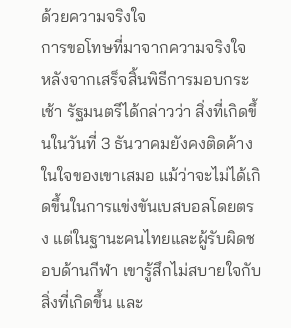ด้วยความจริงใจ
การขอโทษที่มาจากความจริงใจ
หลังจากเสร็จสิ้นพิธีการมอบกระเช้า รัฐมนตรีได้กล่าวว่า สิ่งที่เกิดขึ้นในวันที่ 3 ธันวาคมยังคงติดค้างในใจของเขาเสมอ แม้ว่าจะไม่ได้เกิดขึ้นในการแข่งขันเบสบอลโดยตรง แต่ในฐานะคนไทยและผู้รับผิดชอบด้านกีฬา เขารู้สึกไม่สบายใจกับสิ่งที่เกิดขึ้น และ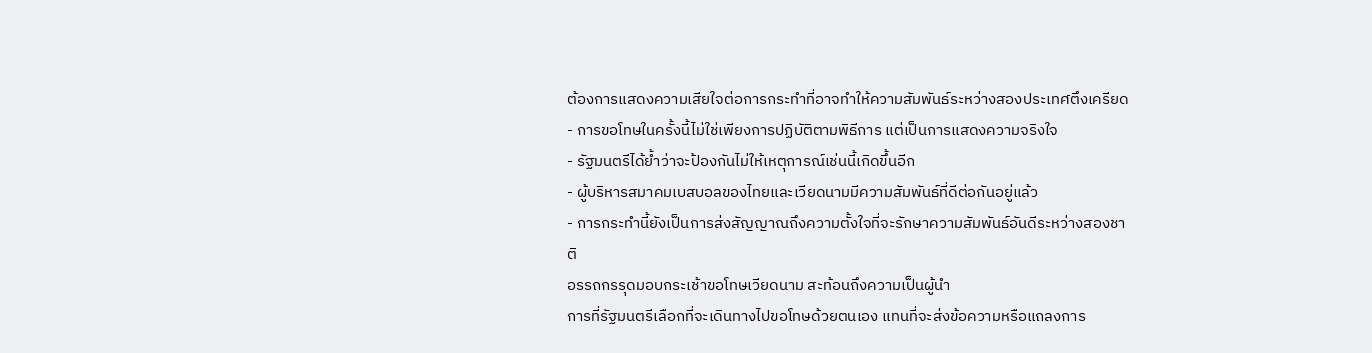ต้องการแสดงความเสียใจต่อการกระทำที่อาจทำให้ความสัมพันธ์ระหว่างสองประเทศตึงเครียด
- การขอโทษในครั้งนี้ไม่ใช่เพียงการปฏิบัติตามพิธีการ แต่เป็นการแสดงความจริงใจ
- รัฐมนตรีได้ย้ำว่าจะป้องกันไม่ให้เหตุการณ์เช่นนี้เกิดขึ้นอีก
- ผู้บริหารสมาคมเบสบอลของไทยและเวียดนามมีความสัมพันธ์ที่ดีต่อกันอยู่แล้ว
- การกระทำนี้ยังเป็นการส่งสัญญาณถึงความตั้งใจที่จะรักษาความสัมพันธ์อันดีระหว่างสองชาติ
อรรถกรรุดมอบกระเช้าขอโทษเวียดนาม สะท้อนถึงความเป็นผู้นำ
การที่รัฐมนตรีเลือกที่จะเดินทางไปขอโทษด้วยตนเอง แทนที่จะส่งข้อความหรือแถลงการ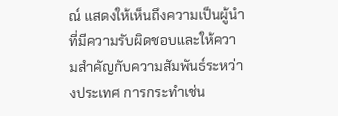ณ์ แสดงให้เห็นถึงความเป็นผู้นำที่มีความรับผิดชอบและให้ความสำคัญกับความสัมพันธ์ระหว่างประเทศ การกระทำเช่น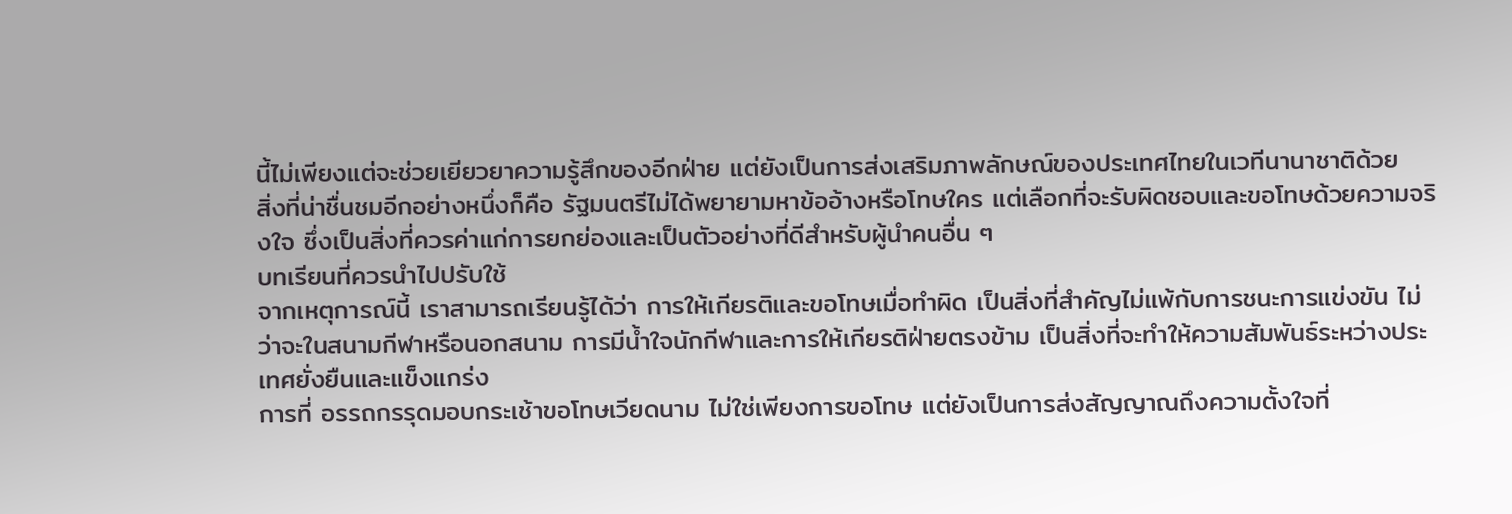นี้ไม่เพียงแต่จะช่วยเยียวยาความรู้สึกของอีกฝ่าย แต่ยังเป็นการส่งเสริมภาพลักษณ์ของประเทศไทยในเวทีนานาชาติด้วย
สิ่งที่น่าชื่นชมอีกอย่างหนึ่งก็คือ รัฐมนตรีไม่ได้พยายามหาข้ออ้างหรือโทษใคร แต่เลือกที่จะรับผิดชอบและขอโทษด้วยความจริงใจ ซึ่งเป็นสิ่งที่ควรค่าแก่การยกย่องและเป็นตัวอย่างที่ดีสำหรับผู้นำคนอื่น ๆ
บทเรียนที่ควรนำไปปรับใช้
จากเหตุการณ์นี้ เราสามารถเรียนรู้ได้ว่า การให้เกียรติและขอโทษเมื่อทำผิด เป็นสิ่งที่สำคัญไม่แพ้กับการชนะการแข่งขัน ไม่ว่าจะในสนามกีฬาหรือนอกสนาม การมีน้ำใจนักกีฬาและการให้เกียรติฝ่ายตรงข้าม เป็นสิ่งที่จะทำให้ความสัมพันธ์ระหว่างประเทศยั่งยืนและแข็งแกร่ง
การที่ อรรถกรรุดมอบกระเช้าขอโทษเวียดนาม ไม่ใช่เพียงการขอโทษ แต่ยังเป็นการส่งสัญญาณถึงความตั้งใจที่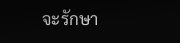จะรักษา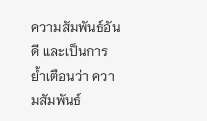ความสัมพันธ์อันดี และเป็นการย้ำเตือนว่า ความสัมพันธ์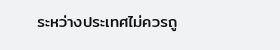ระหว่างประเทศไม่ควรถู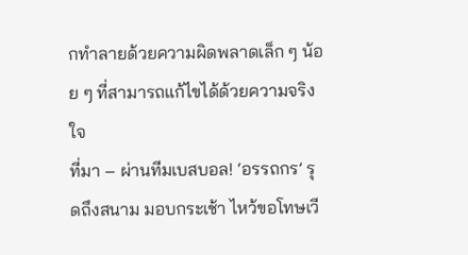กทำลายด้วยความผิดพลาดเล็ก ๆ น้อย ๆ ที่สามารถแก้ไขได้ด้วยความจริงใจ
ที่มา – ผ่านทีมเบสบอล! ‘อรรถกร’ รุดถึงสนาม มอบกระเช้า ไหว้ขอโทษเวี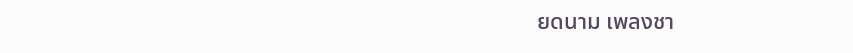ยดนาม เพลงชา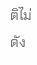ติไม่ดัง